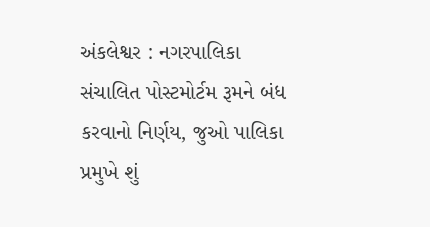અંકલેશ્વર : નગરપાલિકા સંચાલિત પોસ્ટમોર્ટમ રૂમને બંધ કરવાનો નિર્ણય, જુઓ પાલિકા પ્રમુખે શું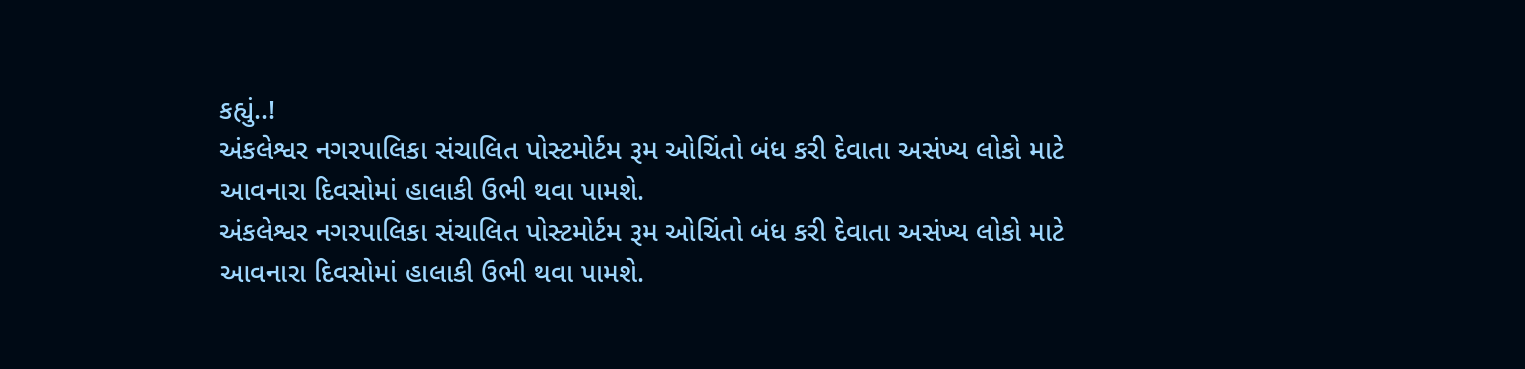કહ્યું..!
અંકલેશ્વર નગરપાલિકા સંચાલિત પોસ્ટમોર્ટમ રૂમ ઓચિંતો બંધ કરી દેવાતા અસંખ્ય લોકો માટે આવનારા દિવસોમાં હાલાકી ઉભી થવા પામશે.
અંકલેશ્વર નગરપાલિકા સંચાલિત પોસ્ટમોર્ટમ રૂમ ઓચિંતો બંધ કરી દેવાતા અસંખ્ય લોકો માટે આવનારા દિવસોમાં હાલાકી ઉભી થવા પામશે.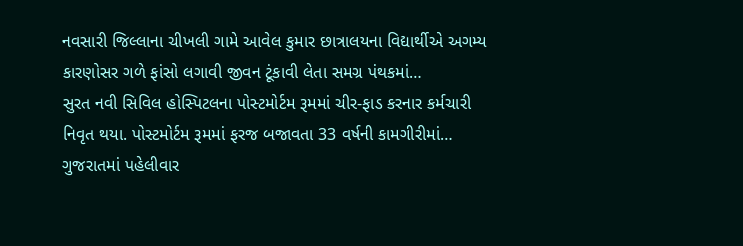નવસારી જિલ્લાના ચીખલી ગામે આવેલ કુમાર છાત્રાલયના વિદ્યાર્થીએ અગમ્ય કારણોસર ગળે ફાંસો લગાવી જીવન ટૂંકાવી લેતા સમગ્ર પંથકમાં…
સુરત નવી સિવિલ હોસ્પિટલના પોસ્ટમોર્ટમ રૂમમાં ચીર-ફાડ કરનાર કર્મચારી નિવૃત થયા. પોસ્ટમોર્ટમ રૂમમાં ફરજ બજાવતા 33 વર્ષની કામગીરીમાં…
ગુજરાતમાં પહેલીવાર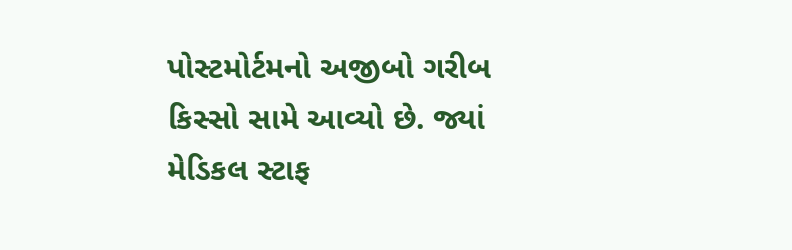પોસ્ટમોર્ટમનો અજીબો ગરીબ કિસ્સો સામે આવ્યો છે. જ્યાં મેડિકલ સ્ટાફ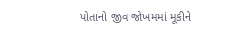પોતાનો જીવ જોખમમાં મૂકીને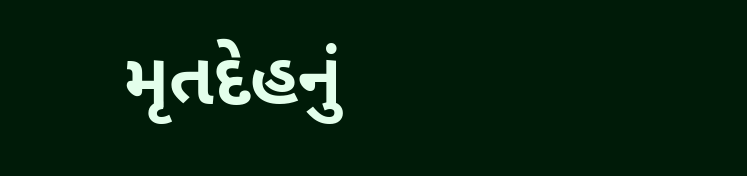મૃતદેહનું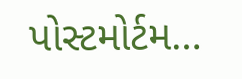પોસ્ટમોર્ટમ…